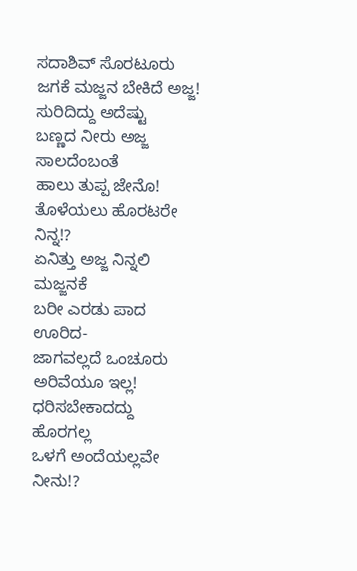ಸದಾಶಿವ್ ಸೊರಟೂರು
ಜಗಕೆ ಮಜ್ಜನ ಬೇಕಿದೆ ಅಜ್ಜ!
ಸುರಿದಿದ್ದು ಅದೆಷ್ಟು
ಬಣ್ಣದ ನೀರು ಅಜ್ಜ
ಸಾಲದೆಂಬಂತೆ
ಹಾಲು ತುಪ್ಪ ಜೇನೊ!
ತೊಳೆಯಲು ಹೊರಟರೇ ನಿನ್ನ!?
ಏನಿತ್ತು ಅಜ್ಜ ನಿನ್ನಲಿ ಮಜ್ಜನಕೆ
ಬರೀ ಎರಡು ಪಾದ ಊರಿದ-
ಜಾಗವಲ್ಲದೆ ಒಂಚೂರು
ಅರಿವೆಯೂ ಇಲ್ಲ!
ಧರಿಸಬೇಕಾದದ್ದು ಹೊರಗಲ್ಲ
ಒಳಗೆ ಅಂದೆಯಲ್ಲವೇ ನೀನು!?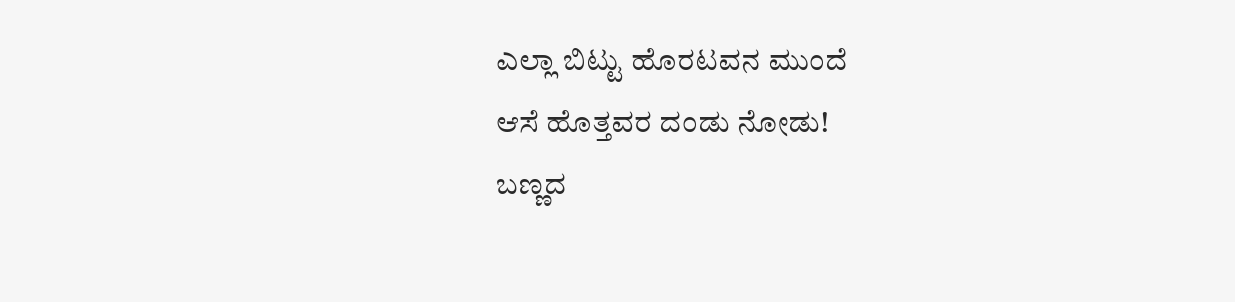ಎಲ್ಲಾ ಬಿಟ್ಟು ಹೊರಟವನ ಮುಂದೆ
ಆಸೆ ಹೊತ್ತವರ ದಂಡು ನೋಡು!
ಬಣ್ಣದ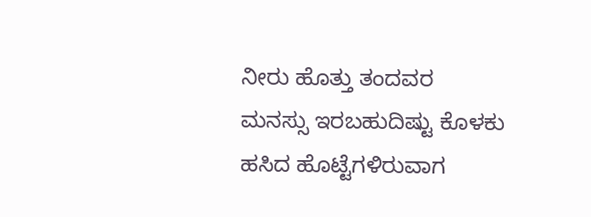ನೀರು ಹೊತ್ತು ತಂದವರ
ಮನಸ್ಸು ಇರಬಹುದಿಷ್ಟು ಕೊಳಕು
ಹಸಿದ ಹೊಟ್ಟೆಗಳಿರುವಾಗ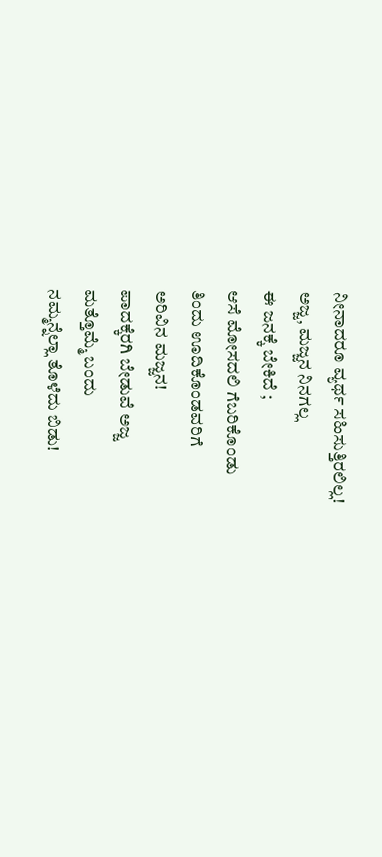ನೀನಾದರೂ ವ್ಯರ್ಥ ಸಹಿಸುತ್ತಿರಲಿಲ್ಲ!
ಅಜ್ಜ, ಮಜ್ಜನ ನಿನಗಲ್ಲ
ಈ ಜನಕ್ಕೆ ಬೇಕಿದೆ ;
ಆಸೆ ಮೋಸದಲಿ ಗೆಬರಿಕೊಂಡು
ತಿಂದು ಊದಿಕೊಂಡವರಿಗೆ
ಅರಿವಿನ ಮಜ್ಜನ!
ಪಾದಕ್ಕೆರಗಿ ಬೇಡುವೆ ಅಜ್ಜ
ಮತ್ತೊಮ್ಮೆ ಬಂದು
ನಮ್ಮನ್ನೆಲ್ಲಾ ತೊಳೆದು ಬಿಡು!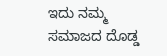ಇದು ನಮ್ಮ ಸಮಾಜದ ದೊಡ್ಡ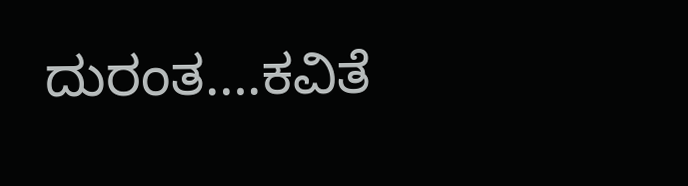ದುರಂತ….ಕವಿತೆ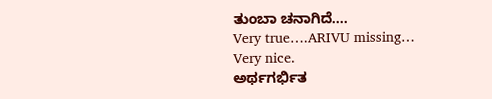ತುಂಬಾ ಚನಾಗಿದೆ….
Very true….ARIVU missing…
Very nice.
ಅರ್ಥಗರ್ಭಿತ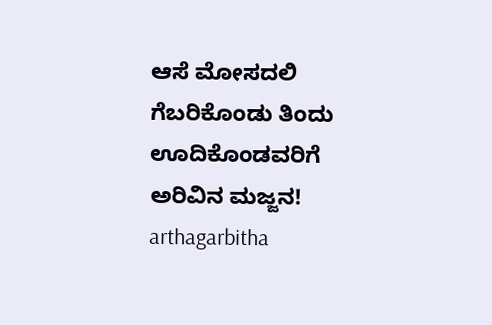ಆಸೆ ಮೋಸದಲಿ ಗೆಬರಿಕೊಂಡು ತಿಂದು ಊದಿಕೊಂಡವರಿಗೆ ಅರಿವಿನ ಮಜ್ಜನ! arthagarbitha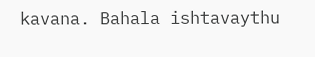kavana. Bahala ishtavaythu